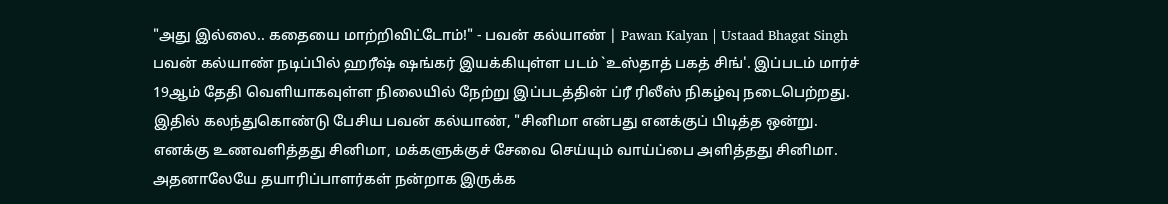"அது இல்லை.. கதையை மாற்றிவிட்டோம்!" - பவன் கல்யாண் | Pawan Kalyan | Ustaad Bhagat Singh
பவன் கல்யாண் நடிப்பில் ஹரீஷ் ஷங்கர் இயக்கியுள்ள படம் `உஸ்தாத் பகத் சிங்'. இப்படம் மார்ச் 19ஆம் தேதி வெளியாகவுள்ள நிலையில் நேற்று இப்படத்தின் ப்ரீ ரிலீஸ் நிகழ்வு நடைபெற்றது. இதில் கலந்துகொண்டு பேசிய பவன் கல்யாண், "சினிமா என்பது எனக்குப் பிடித்த ஒன்று. எனக்கு உணவளித்தது சினிமா, மக்களுக்குச் சேவை செய்யும் வாய்ப்பை அளித்தது சினிமா. அதனாலேயே தயாரிப்பாளர்கள் நன்றாக இருக்க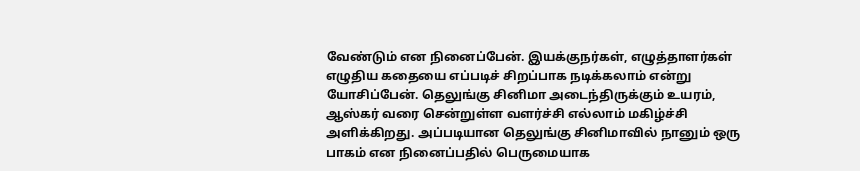வேண்டும் என நினைப்பேன். இயக்குநர்கள், எழுத்தாளர்கள் எழுதிய கதையை எப்படிச் சிறப்பாக நடிக்கலாம் என்று யோசிப்பேன். தெலுங்கு சினிமா அடைந்திருக்கும் உயரம், ஆஸ்கர் வரை சென்றுள்ள வளர்ச்சி எல்லாம் மகிழ்ச்சி அளிக்கிறது. அப்படியான தெலுங்கு சினிமாவில் நானும் ஒரு பாகம் என நினைப்பதில் பெருமையாக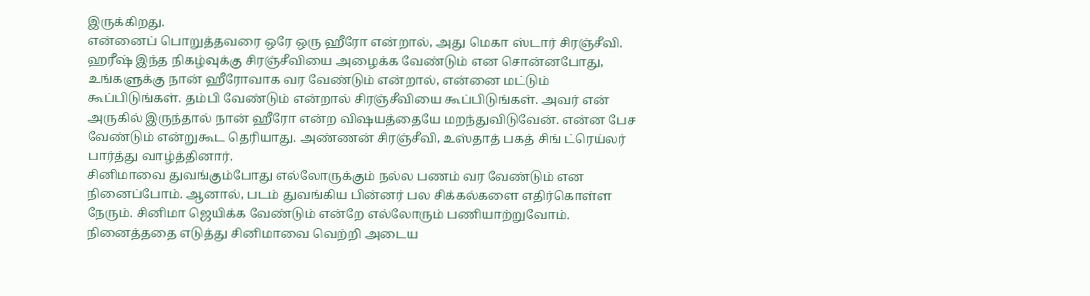இருக்கிறது.
என்னைப் பொறுத்தவரை ஒரே ஒரு ஹீரோ என்றால், அது மெகா ஸ்டார் சிரஞ்சீவி. ஹரீஷ் இந்த நிகழ்வுக்கு சிரஞ்சீவியை அழைக்க வேண்டும் என சொன்னபோது, உங்களுக்கு நான் ஹீரோவாக வர வேண்டும் என்றால், என்னை மட்டும் கூப்பிடுங்கள். தம்பி வேண்டும் என்றால் சிரஞ்சீவியை கூப்பிடுங்கள். அவர் என் அருகில் இருந்தால் நான் ஹீரோ என்ற விஷயத்தையே மறந்துவிடுவேன். என்ன பேச வேண்டும் என்றுகூட தெரியாது. அண்ணன் சிரஞ்சீவி, உஸ்தாத் பகத் சிங் ட்ரெய்லர் பார்த்து வாழ்த்தினார்.
சினிமாவை துவங்கும்போது எல்லோருக்கும் நல்ல பணம் வர வேண்டும் என நினைப்போம். ஆனால், படம் துவங்கிய பின்னர் பல சிக்கல்களை எதிர்கொள்ள நேரும். சினிமா ஜெயிக்க வேண்டும் என்றே எல்லோரும் பணியாற்றுவோம். நினைத்ததை எடுத்து சினிமாவை வெற்றி அடைய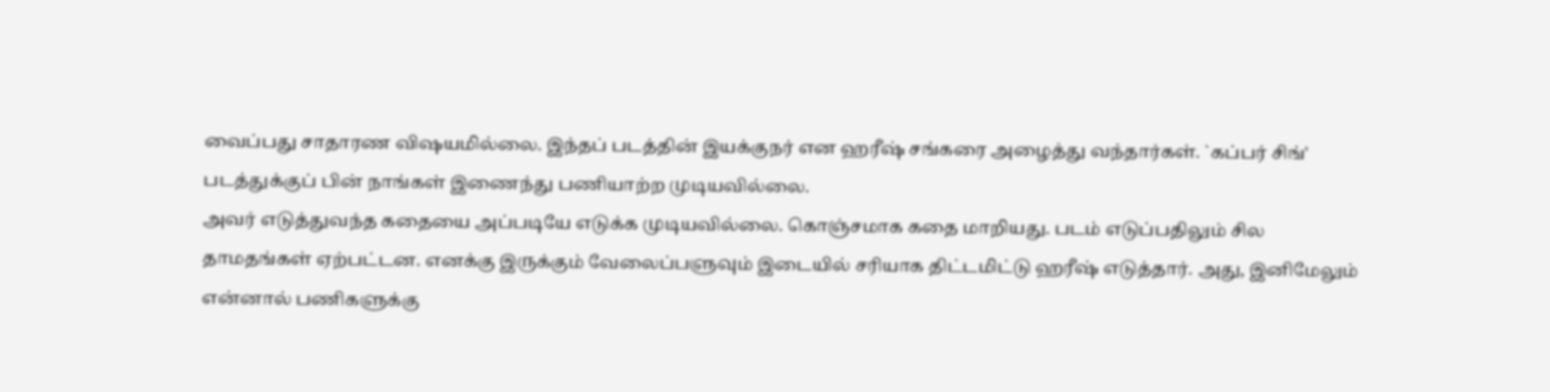வைப்பது சாதாரண விஷயமில்லை. இந்தப் படத்தின் இயக்குநர் என ஹரீஷ் சங்கரை அழைத்து வந்தார்கள். `கப்பர் சிங்' படத்துக்குப் பின் நாங்கள் இணைந்து பணியாற்ற முடியவில்லை.
அவர் எடுத்துவந்த கதையை அப்படியே எடுக்க முடியவில்லை. கொஞ்சமாக கதை மாறியது. படம் எடுப்பதிலும் சில தாமதங்கள் ஏற்பட்டன. எனக்கு இருக்கும் வேலைப்பளுவும் இடையில் சரியாக திட்டமிட்டு ஹரீஷ் எடுத்தார். அது, இனிமேலும் என்னால் பணிகளுக்கு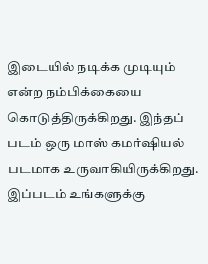இடையில் நடிக்க முடியும் என்ற நம்பிக்கையை கொடுத்திருக்கிறது. இந்தப் படம் ஒரு மாஸ் கமர்ஷியல் படமாக உருவாகியிருக்கிறது. இப்படம் உங்களுக்கு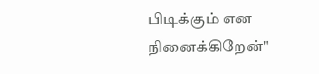பிடிக்கும் என நினைக்கிறேன்"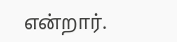என்றார்.